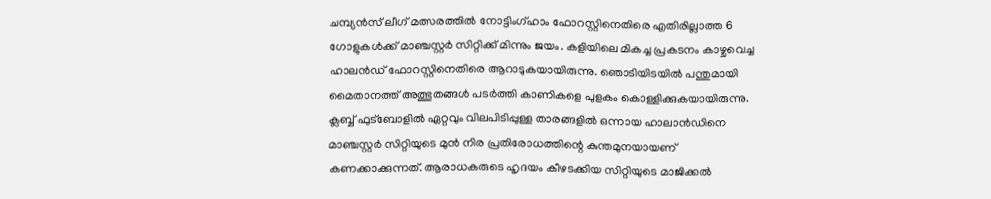ചമ്പ്യൻസ് ലീഗ് മത്സരത്തിൽ നോട്ടിംഗ്ഹാം ഫോറസ്റ്റിനെതിരെ എതിരില്ലാത്ത 6 ഗോളുകൾക്ക് മാഞ്ചസ്റ്റർ സിറ്റിക്ക് മിന്നും ജയം. കളിയിലെ മികച്ച പ്രകടനം കാഴ്ചവെച്ച ഹാലൻഡ് ഫോറസ്റ്റിനെതിരെ ആറാടുകയായിരുന്നു. ഞൊടിയിടയിൽ പന്തുമായി മൈതാനത്ത് അത്ഭുതങ്ങൾ പടർത്തി കാണികളെ പുളകം കൊള്ളിക്കുകയായിരുന്നു.
ക്ലബ്ബ് ഫുട്ബോളിൽ ഏറ്റവും വിലപിടിപ്പുള്ള താരങ്ങളിൽ ഒന്നായ ഹാലാൻഡിനെ മാഞ്ചസ്റ്റർ സിറ്റിയുടെ മുൻ നിര പ്രതിരോധത്തിന്റെ കുന്തമുനയായണ് കണക്കാക്കുന്നത്. ആരാധകരുടെ ഹൃദയം കീഴടക്കിയ സിറ്റിയുടെ മാജിക്കൽ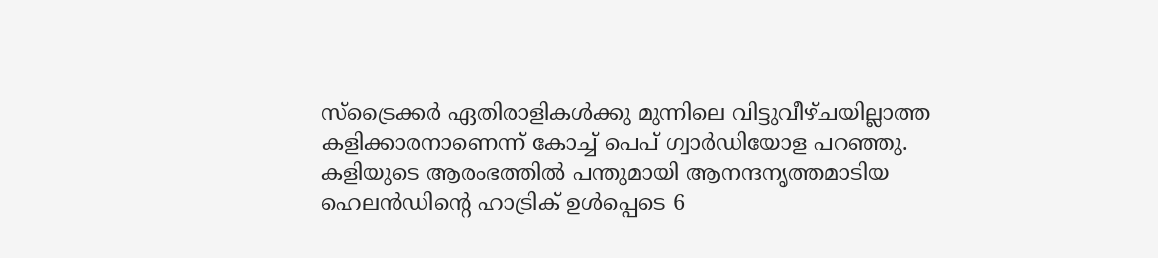സ്ട്രൈക്കർ ഏതിരാളികൾക്കു മുന്നിലെ വിട്ടുവീഴ്ചയില്ലാത്ത കളിക്കാരനാണെന്ന് കോച്ച് പെപ് ഗ്വാർഡിയോള പറഞ്ഞു.
കളിയുടെ ആരംഭത്തിൽ പന്തുമായി ആനന്ദനൃത്തമാടിയ ഹെലൻഡിന്റെ ഹാട്രിക് ഉൾപ്പെടെ 6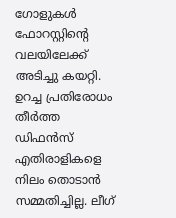ഗോളുകൾ ഫോറസ്റ്റിന്റെ വലയിലേക്ക് അടിച്ചു കയറ്റി. ഉറച്ച പ്രതിരോധം തീർത്ത ഡിഫൻസ് എതിരാളികളെ നിലം തൊടാൻ സമ്മതിച്ചില്ല. ലീഗ്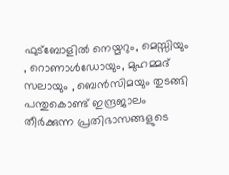ഫുട്ബോളിൽ നെയ്മറും, മെസ്സിയും , റൊണാൾഡോയും, മുഹമ്മദ് സലായും , ബെൻസിമയും തുടങ്ങി പന്തുകൊണ്ട് ഇന്ദ്രജാലം തീർക്കുന്ന പ്രതിഭാസങ്ങളുടെ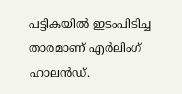പട്ടികയിൽ ഇടംപിടിച്ച താരമാണ് എർലിംഗ് ഹാലൻഡ്.